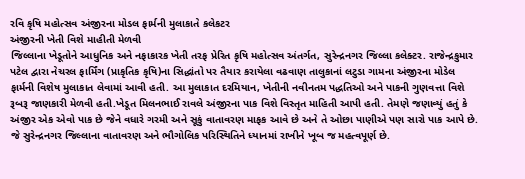રવિ કૃષિ મહોત્સવ અંજીરના મોડલ ફાર્મની મુલાકાતે કલેકટર
અંજીરની ખેતી વિશે માહીતી મેળવી
જિલ્લાના ખેડૂતોને આધુનિક અને નફાકારક ખેતી તરફ પ્રેરિત કૃષિ મહોત્સવ અંતર્ગત, સુરેન્દ્રનગર જિલ્લા કલેક્ટર. રાજેન્દ્રકુમાર પટેલ દ્વારા નેચરલ ફાર્મિંગ (પ્રાકૃતિક કૃષિ)ના સિદ્ધાંતો પર તૈયાર કરાયેલા વઢવાણ તાલુકાનાં લટુડા ગામના અંજીરના મોડેલ ફાર્મની વિશેષ મુલાકાત લેવામાં આવી હતી. આ મુલાકાત દરમિયાન, ખેતીની નવીનતમ પદ્ધતિઓ અને પાકની ગુણવત્તા વિશે રૂબરૂ જાણકારી મેળવી હતી.ખેડૂત મિલનભાઈ રાવલે અંજીરના પાક વિશે વિસ્તૃત માહિતી આપી હતી. તેમણે જણાવ્યું હતું કે અંજીર એક એવો પાક છે જેને વધારે ગરમી અને સૂકું વાતાવરણ માફક આવે છે અને તે ઓછા પાણીએ પણ સારો પાક આપે છે. જે સુરેન્દ્રનગર જિલ્લાના વાતાવરણ અને ભૌગોલિક પરિસ્થિતિને ધ્યાનમાં રાખીને ખૂબ જ મહત્વપૂર્ણ છે.